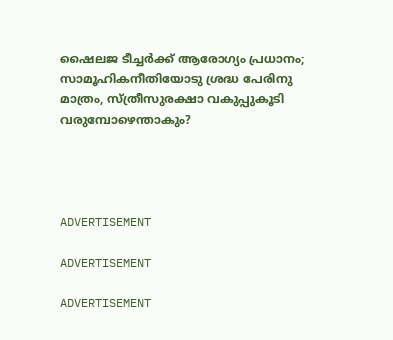ഷൈലജ ടീച്ചര്‍ക്ക് ആരോഗ്യം പ്രധാനം; സാമൂഹികനീതിയോടു ശ്രദ്ധ പേരിനു മാത്രം, സ്ത്രീസുരക്ഷാ വകുപ്പുകൂടി വരുമ്പോഴെന്താകും?




ADVERTISEMENT

ADVERTISEMENT

ADVERTISEMENT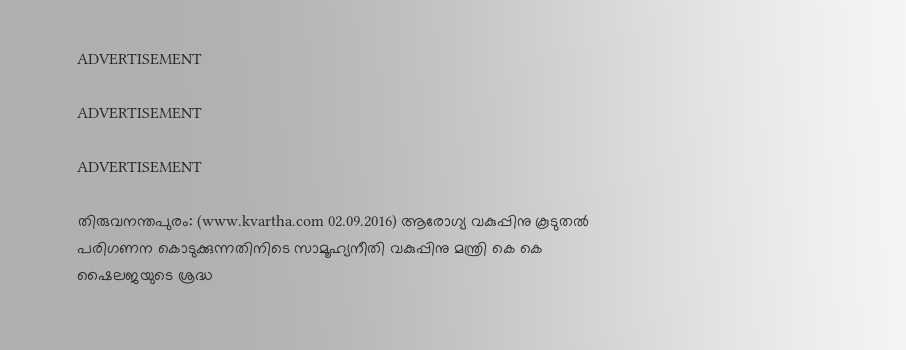ADVERTISEMENT

ADVERTISEMENT

ADVERTISEMENT

തിരുവനന്തപുരം: (www.kvartha.com 02.09.2016) ആരോഗ്യ വകുപ്പിനു കൂടുതല്‍ പരിഗണന കൊടുക്കുന്നതിനിടെ സാമൂഹ്യനീതി വകുപ്പിനു മന്ത്രി കെ കെ ഷൈലജയുടെ ശ്രദ്ധ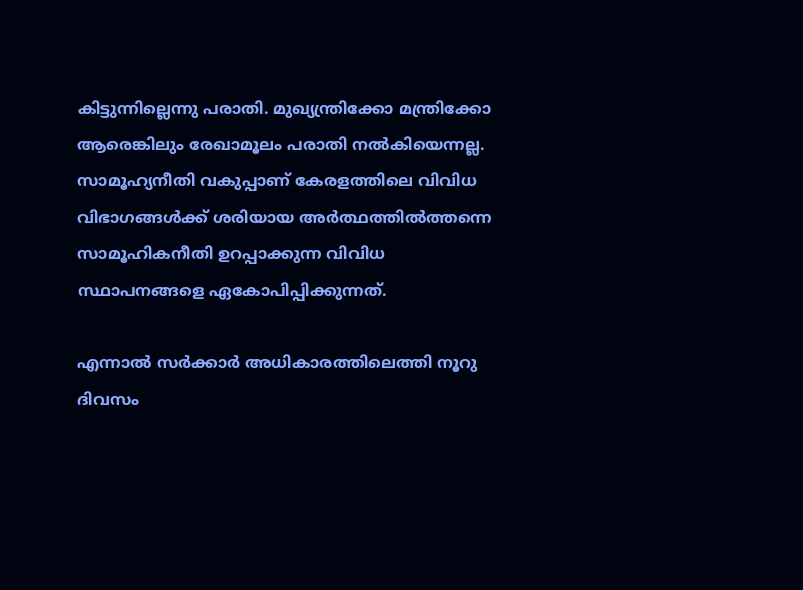കിട്ടുന്നില്ലെന്നു പരാതി. മുഖ്യന്ത്രിക്കോ മന്ത്രിക്കോ ആരെങ്കിലും രേഖാമൂലം പരാതി നല്‍കിയെന്നല്ല. സാമൂഹ്യനീതി വകുപ്പാണ് കേരളത്തിലെ വിവിധ വിഭാഗങ്ങള്‍ക്ക് ശരിയായ അര്‍ത്ഥത്തില്‍ത്തന്നെ സാമൂഹികനീതി ഉറപ്പാക്കുന്ന വിവിധ സ്ഥാപനങ്ങളെ ഏകോപിപ്പിക്കുന്നത്.

എന്നാല്‍ സര്‍ക്കാര്‍ അധികാരത്തിലെത്തി നൂറു ദിവസം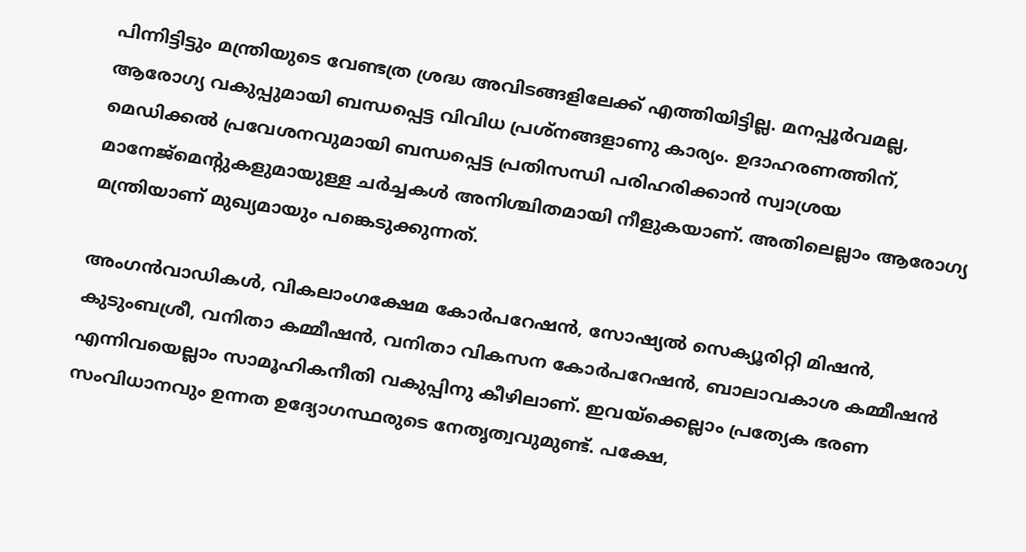പിന്നിട്ടിട്ടും മന്ത്രിയുടെ വേണ്ടത്ര ശ്രദ്ധ അവിടങ്ങളിലേക്ക് എത്തിയിട്ടില്ല. മനപ്പൂര്‍വമല്ല, ആരോഗ്യ വകുപ്പുമായി ബന്ധപ്പെട്ട വിവിധ പ്രശ്‌നങ്ങളാണു കാര്യം. ഉദാഹരണത്തിന്, മെഡിക്കല്‍ പ്രവേശനവുമായി ബന്ധപ്പെട്ട പ്രതിസന്ധി പരിഹരിക്കാന്‍ സ്വാശ്രയ മാനേജ്‌മെന്റുകളുമായുള്ള ചര്‍ച്ചകള്‍ അനിശ്ചിതമായി നീളുകയാണ്. അതിലെല്ലാം ആരോഗ്യ മന്ത്രിയാണ് മുഖ്യമായും പങ്കെടുക്കുന്നത്.

അംഗന്‍വാഡികള്‍, വികലാംഗക്ഷേമ കോര്‍പറേഷന്‍, സോഷ്യല്‍ സെക്യൂരിറ്റി മിഷന്‍, കുടുംബശ്രീ, വനിതാ കമ്മീഷന്‍, വനിതാ വികസന കോര്‍പറേഷന്‍, ബാലാവകാശ കമ്മീഷന്‍ എന്നിവയെല്ലാം സാമൂഹികനീതി വകുപ്പിനു കീഴിലാണ്. ഇവയ്‌ക്കെല്ലാം പ്രത്യേക ഭരണ സംവിധാനവും ഉന്നത ഉദ്യോഗസ്ഥരുടെ നേതൃത്വവുമുണ്ട്. പക്ഷേ,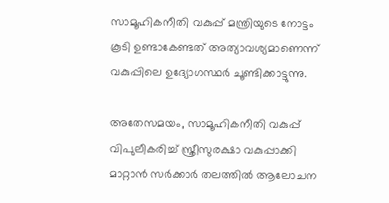സാമൂഹികനീതി വകുപ്പ് മന്ത്രിയുടെ നോട്ടം കൂടി ഉണ്ടാകേണ്ടത് അത്യാവശ്യമാണെന്ന് വകുപ്പിലെ ഉദ്യോഗസ്ഥര്‍ ചൂണ്ടിക്കാട്ടുന്നു.

അതേസമയം, സാമൂഹികനീതി വകുപ്പ് വിപുലീകരിച്ച് സ്ത്രീസുരക്ഷാ വകുപ്പാക്കി മാറ്റാന്‍ സര്‍ക്കാര്‍ തലത്തില്‍ ആലോചന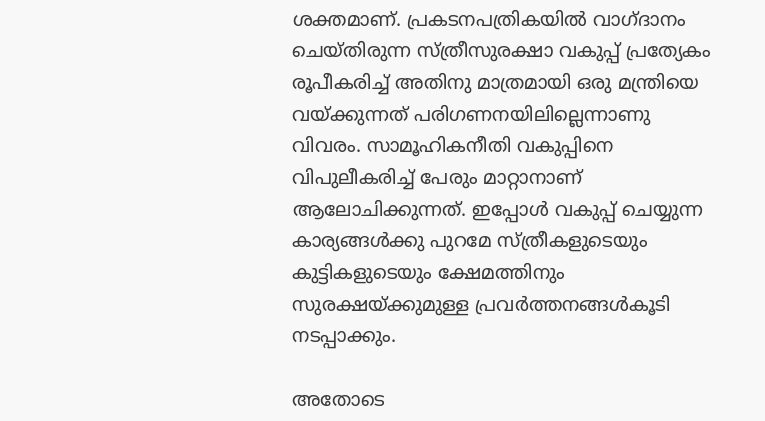ശക്തമാണ്. പ്രകടനപത്രികയില്‍ വാഗ്ദാനം ചെയ്തിരുന്ന സ്ത്രീസുരക്ഷാ വകുപ്പ് പ്രത്യേകം രൂപീകരിച്ച് അതിനു മാത്രമായി ഒരു മന്ത്രിയെ വയ്ക്കുന്നത് പരിഗണനയിലില്ലെന്നാണു വിവരം. സാമൂഹികനീതി വകുപ്പിനെ വിപുലീകരിച്ച് പേരും മാറ്റാനാണ് ആലോചിക്കുന്നത്. ഇപ്പോള്‍ വകുപ്പ് ചെയ്യുന്ന കാര്യങ്ങള്‍ക്കു പുറമേ സ്ത്രീകളുടെയും കുട്ടികളുടെയും ക്ഷേമത്തിനും സുരക്ഷയ്ക്കുമുള്ള പ്രവര്‍ത്തനങ്ങള്‍കൂടി നടപ്പാക്കും.

അതോടെ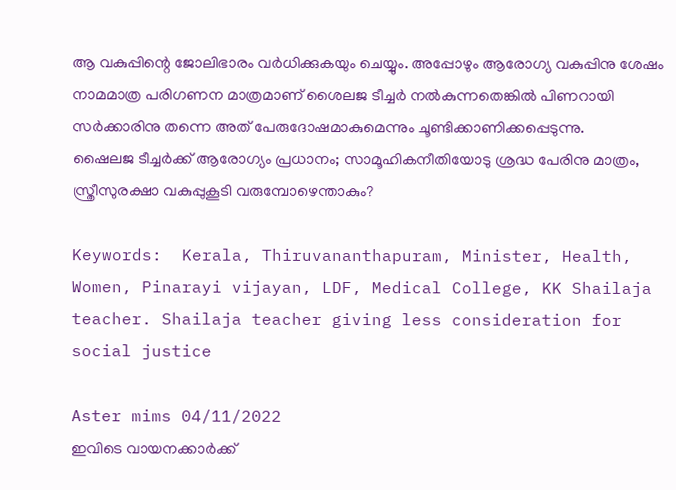ആ വകുപ്പിന്റെ ജോലിഭാരം വര്‍ധിക്കുകയും ചെയ്യും. അപ്പോഴും ആരോഗ്യ വകുപ്പിനു ശേഷം നാമമാത്ര പരിഗണന മാത്രമാണ് ശൈലജ ടീച്ചര്‍ നല്‍കുന്നതെങ്കില്‍ പിണറായി സര്‍ക്കാരിനു തന്നെ അത് പേരുദോഷമാകുമെന്നും ചൂണ്ടിക്കാണിക്കപ്പെടുന്നു.
ഷൈലജ ടീച്ചര്‍ക്ക് ആരോഗ്യം പ്രധാനം; സാമൂഹികനീതിയോടു ശ്രദ്ധ പേരിനു മാത്രം, സ്ത്രീസുരക്ഷാ വകുപ്പുകൂടി വരുമ്പോഴെന്താകും?

Keywords:  Kerala, Thiruvananthapuram, Minister, Health, Women, Pinarayi vijayan, LDF, Medical College, KK Shailaja teacher. Shailaja teacher giving less consideration for social justice

Aster mims 04/11/2022
ഇവിടെ വായനക്കാർക്ക്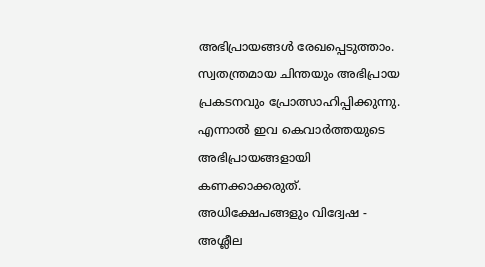അഭിപ്രായങ്ങൾ രേഖപ്പെടുത്താം. സ്വതന്ത്രമായ ചിന്തയും അഭിപ്രായ പ്രകടനവും പ്രോത്സാഹിപ്പിക്കുന്നു. എന്നാൽ ഇവ കെവാർത്തയുടെ അഭിപ്രായങ്ങളായി കണക്കാക്കരുത്. അധിക്ഷേപങ്ങളും വിദ്വേഷ - അശ്ലീല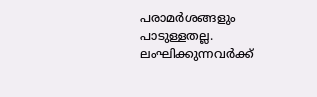പരാമർശങ്ങളും പാടുള്ളതല്ല. ലംഘിക്കുന്നവർക്ക്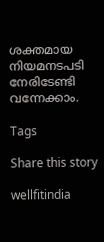ശക്തമായ നിയമനടപടി നേരിടേണ്ടി വന്നേക്കാം.

Tags

Share this story

wellfitindia